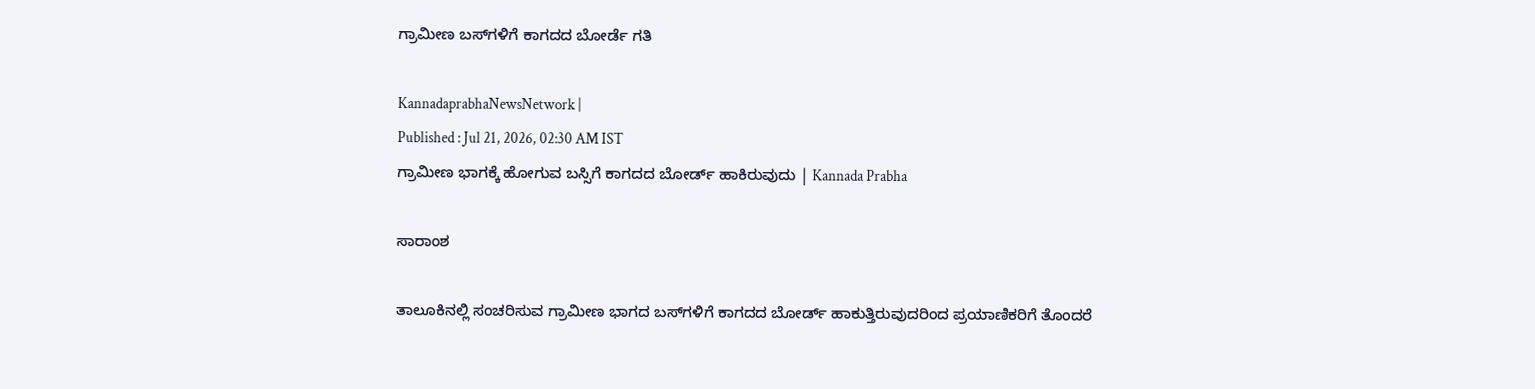ಗ್ರಾಮೀಣ ಬಸ್‌ಗಳಿಗೆ ಕಾಗದದ ಬೋರ್ಡೆ ಗತಿ

KannadaprabhaNewsNetwork |
Published : Jul 21, 2026, 02:30 AM IST
ಗ್ರಾಮೀಣ ಭಾಗಕ್ಕೆ ಹೋಗುವ ಬಸ್ಸಿಗೆ ಕಾಗದದ ಬೋರ್ಡ್ ಹಾಕಿರುವುದು | Kannada Prabha

ಸಾರಾಂಶ

ತಾಲೂಕಿನಲ್ಲಿ ಸಂಚರಿಸುವ ಗ್ರಾಮೀಣ ಭಾಗದ ಬಸ್‌ಗಳಿಗೆ ಕಾಗದದ ಬೋರ್ಡ್‌ ಹಾಕುತ್ತಿರುವುದರಿಂದ ಪ್ರಯಾಣಿಕರಿಗೆ ತೊಂದರೆ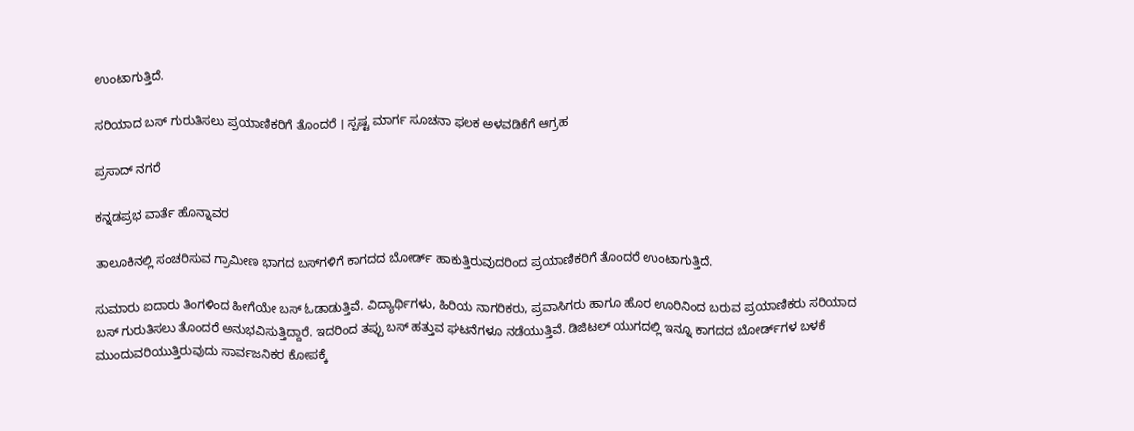ಉಂಟಾಗುತ್ತಿದೆ.

ಸರಿಯಾದ ಬಸ್ ಗುರುತಿಸಲು ಪ್ರಯಾಣಿಕರಿಗೆ ತೊಂದರೆ । ಸ್ಪಷ್ಟ ಮಾರ್ಗ ಸೂಚನಾ ಫಲಕ ಅಳವಡಿಕೆಗೆ ಆಗ್ರಹ

ಪ್ರಸಾದ್ ನಗರೆ

ಕನ್ನಡಪ್ರಭ ವಾರ್ತೆ ಹೊನ್ನಾವರ

ತಾಲೂಕಿನಲ್ಲಿ ಸಂಚರಿಸುವ ಗ್ರಾಮೀಣ ಭಾಗದ ಬಸ್‌ಗಳಿಗೆ ಕಾಗದದ ಬೋರ್ಡ್‌ ಹಾಕುತ್ತಿರುವುದರಿಂದ ಪ್ರಯಾಣಿಕರಿಗೆ ತೊಂದರೆ ಉಂಟಾಗುತ್ತಿದೆ.

ಸುಮಾರು ಐದಾರು ತಿಂಗಳಿಂದ ಹೀಗೆಯೇ ಬಸ್‌ ಓಡಾಡುತ್ತಿವೆ. ವಿದ್ಯಾರ್ಥಿಗಳು, ಹಿರಿಯ ನಾಗರಿಕರು, ಪ್ರವಾಸಿಗರು ಹಾಗೂ ಹೊರ ಊರಿನಿಂದ ಬರುವ ಪ್ರಯಾಣಿಕರು ಸರಿಯಾದ ಬಸ್ ಗುರುತಿಸಲು ತೊಂದರೆ ಅನುಭವಿಸುತ್ತಿದ್ದಾರೆ. ಇದರಿಂದ ತಪ್ಪು ಬಸ್ ಹತ್ತುವ ಘಟನೆಗಳೂ ನಡೆಯುತ್ತಿವೆ. ಡಿಜಿಟಲ್ ಯುಗದಲ್ಲಿ ಇನ್ನೂ ಕಾಗದದ ಬೋರ್ಡ್‌ಗಳ ಬಳಕೆ ಮುಂದುವರಿಯುತ್ತಿರುವುದು ಸಾರ್ವಜನಿಕರ ಕೋಪಕ್ಕೆ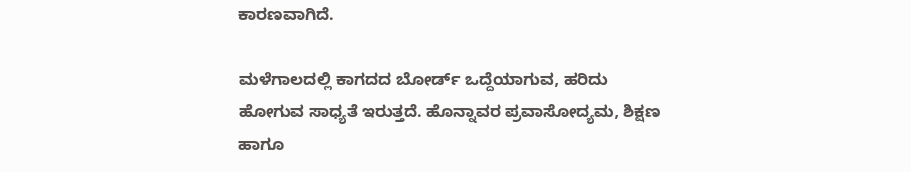ಕಾರಣವಾಗಿದೆ.

ಮಳೆಗಾಲದಲ್ಲಿ ಕಾಗದದ ಬೋರ್ಡ್ ಒದ್ದೆಯಾಗುವ, ಹರಿದು ಹೋಗುವ ಸಾಧ್ಯತೆ ಇರುತ್ತದೆ. ಹೊನ್ನಾವರ ಪ್ರವಾಸೋದ್ಯಮ, ಶಿಕ್ಷಣ ಹಾಗೂ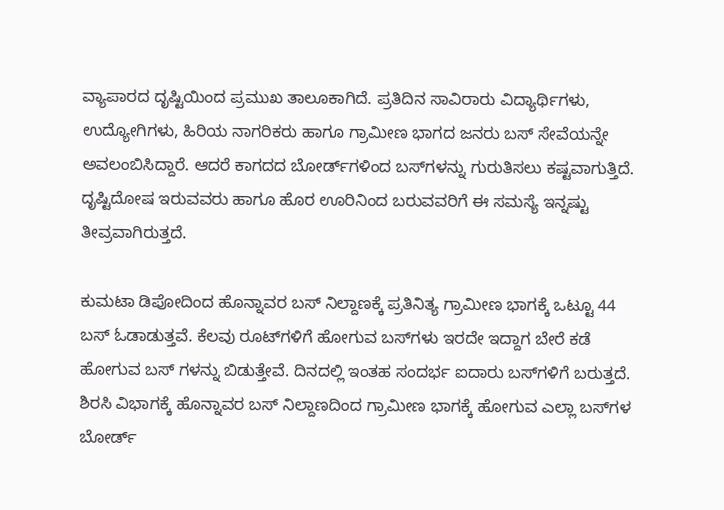ವ್ಯಾಪಾರದ ದೃಷ್ಟಿಯಿಂದ ಪ್ರಮುಖ ತಾಲೂಕಾಗಿದೆ. ಪ್ರತಿದಿನ ಸಾವಿರಾರು ವಿದ್ಯಾರ್ಥಿಗಳು, ಉದ್ಯೋಗಿಗಳು, ಹಿರಿಯ ನಾಗರಿಕರು ಹಾಗೂ ಗ್ರಾಮೀಣ ಭಾಗದ ಜನರು ಬಸ್ ಸೇವೆಯನ್ನೇ ಅವಲಂಬಿಸಿದ್ದಾರೆ. ಆದರೆ ಕಾಗದದ ಬೋರ್ಡ್‌ಗಳಿಂದ ಬಸ್‌ಗಳನ್ನು ಗುರುತಿಸಲು ಕಷ್ಟವಾಗುತ್ತಿದೆ. ದೃಷ್ಟಿದೋಷ ಇರುವವರು ಹಾಗೂ ಹೊರ ಊರಿನಿಂದ ಬರುವವರಿಗೆ ಈ ಸಮಸ್ಯೆ ಇನ್ನಷ್ಟು ತೀವ್ರವಾಗಿರುತ್ತದೆ.

ಕುಮಟಾ ಡಿಪೋದಿಂದ ಹೊನ್ನಾವರ ಬಸ್ ನಿಲ್ದಾಣಕ್ಕೆ ಪ್ರತಿನಿತ್ಯ ಗ್ರಾಮೀಣ ಭಾಗಕ್ಕೆ ಒಟ್ಟೂ 44 ಬಸ್ ಓಡಾಡುತ್ತವೆ. ಕೆಲವು ರೂಟ್‌ಗಳಿಗೆ ಹೋಗುವ ಬಸ್‌ಗಳು ಇರದೇ ಇದ್ದಾಗ ಬೇರೆ ಕಡೆ ಹೋಗುವ ಬಸ್ ಗಳನ್ನು ಬಿಡುತ್ತೇವೆ. ದಿನದಲ್ಲಿ ಇಂತಹ ಸಂದರ್ಭ ಐದಾರು ಬಸ್‌ಗಳಿಗೆ ಬರುತ್ತದೆ. ಶಿರಸಿ ವಿಭಾಗಕ್ಕೆ ಹೊನ್ನಾವರ ಬಸ್ ನಿಲ್ದಾಣದಿಂದ ಗ್ರಾಮೀಣ ಭಾಗಕ್ಕೆ ಹೋಗುವ ಎಲ್ಲಾ ಬಸ್‌ಗಳ ಬೋರ್ಡ್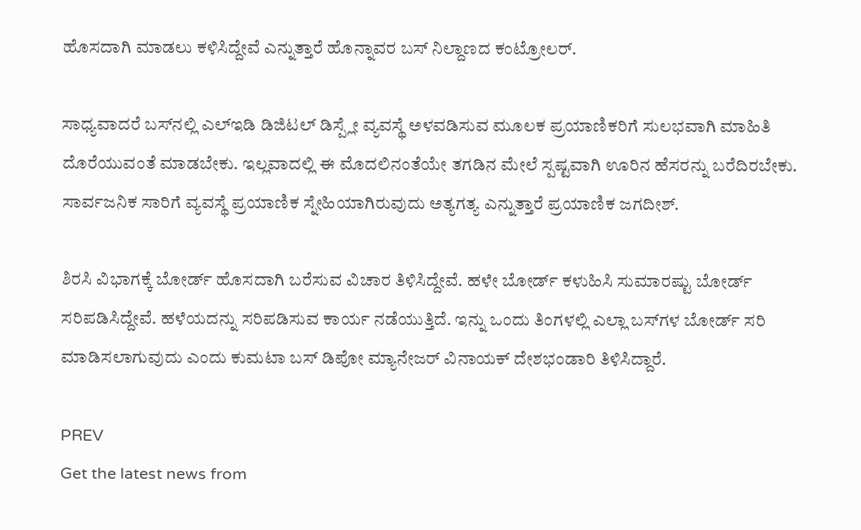ಹೊಸದಾಗಿ ಮಾಡಲು ಕಳಿಸಿದ್ದೇವೆ ಎನ್ನುತ್ತಾರೆ ಹೊನ್ನಾವರ ಬಸ್ ನಿಲ್ದಾಣದ ಕಂಟ್ರೋಲರ್.

ಸಾಧ್ಯವಾದರೆ ಬಸ್‌ನಲ್ಲಿ ಎಲ್‌ಇಡಿ ಡಿಜಿಟಲ್ ಡಿಸ್ಪ್ಲೇ ವ್ಯವಸ್ಥೆ ಅಳವಡಿಸುವ ಮೂಲಕ ಪ್ರಯಾಣಿಕರಿಗೆ ಸುಲಭವಾಗಿ ಮಾಹಿತಿ ದೊರೆಯುವಂತೆ ಮಾಡಬೇಕು. ಇಲ್ಲವಾದಲ್ಲಿ ಈ ಮೊದಲಿನಂತೆಯೇ ತಗಡಿನ ಮೇಲೆ ಸ್ಪಷ್ಟವಾಗಿ ಊರಿನ ಹೆಸರನ್ನು ಬರೆದಿರಬೇಕು. ಸಾರ್ವಜನಿಕ ಸಾರಿಗೆ ವ್ಯವಸ್ಥೆ ಪ್ರಯಾಣಿಕ ಸ್ನೇಹಿಯಾಗಿರುವುದು ಅತ್ಯಗತ್ಯ ಎನ್ನುತ್ತಾರೆ ಪ್ರಯಾಣಿಕ ಜಗದೀಶ್.

ಶಿರಸಿ ವಿಭಾಗಕ್ಕೆ ಬೋರ್ಡ್ ಹೊಸದಾಗಿ ಬರೆಸುವ ವಿಚಾರ ತಿಳಿಸಿದ್ದೇವೆ. ಹಳೇ ಬೋರ್ಡ್ ಕಳುಹಿಸಿ ಸುಮಾರಷ್ಟು ಬೋರ್ಡ್ ಸರಿಪಡಿಸಿದ್ದೇವೆ. ಹಳೆಯದನ್ನು ಸರಿಪಡಿಸುವ ಕಾರ್ಯ ನಡೆಯುತ್ತಿದೆ. ಇನ್ನು ಒಂದು ತಿಂಗಳಲ್ಲಿ ಎಲ್ಲಾ ಬಸ್‌ಗಳ ಬೋರ್ಡ್ ಸರಿ ಮಾಡಿಸಲಾಗುವುದು ಎಂದು ಕುಮಟಾ ಬಸ್ ಡಿಪೋ ಮ್ಯಾನೇಜರ್ ವಿನಾಯಕ್ ದೇಶಭಂಡಾರಿ ತಿಳಿಸಿದ್ದಾರೆ.

PREV
Get the latest news from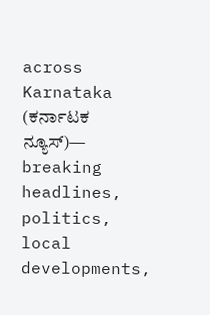across Karnataka (ಕರ್ನಾಟಕ ನ್ಯೂಸ್)— breaking headlines, politics, local developments,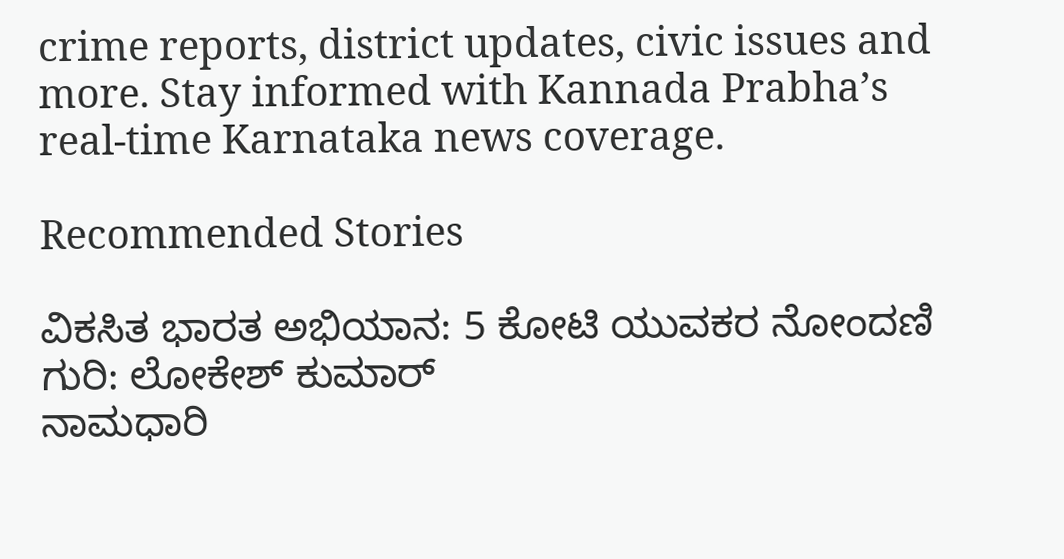crime reports, district updates, civic issues and more. Stay informed with Kannada Prabha’s real‑time Karnataka news coverage.

Recommended Stories

ವಿಕಸಿತ ಭಾರತ ಅಭಿಯಾನ: 5 ಕೋಟಿ ಯುವಕರ ನೋಂದಣಿ ಗುರಿ: ಲೋಕೇಶ್ ಕುಮಾರ್
ನಾಮಧಾರಿ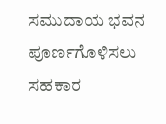ಸಮುದಾಯ ಭವನ ಪೂರ್ಣಗೊಳಿಸಲು ಸಹಕಾರ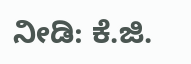ನೀಡಿ: ಕೆ.ಜಿ.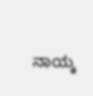ನಾಯ್ಕ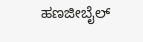ಹಣಜೀಬೈಲ್